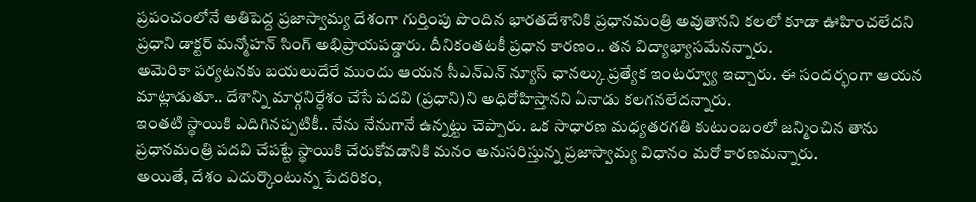ప్రపంచంలోనే అతిపెద్ద ప్రజాస్వామ్య దేశంగా గుర్తింపు పొందిన భారతదేశానికి ప్రధానమంత్రి అవుతానని కలలో కూడా ఊహించలేదని ప్రధాని డాక్టర్ మన్మోహన్ సింగ్ అభిప్రాయపడ్డారు. దీనికంతటకీ ప్రధాన కారణం.. తన విద్యాభ్యాసమేనన్నారు.
అమెరికా పర్యటనకు బయలుదేరే ముందు ఆయన సీఎన్ఎన్ న్యూస్ ఛానల్కు ప్రత్యేక ఇంటర్వ్యూ ఇచ్చారు. ఈ సందర్భంగా ఆయన మాట్లాడుతూ.. దేశాన్ని మార్గనిర్ధేశం చేసే పదవి (ప్రధాని)ని అధిరోహిస్తానని ఏనాడు కలగనలేదన్నారు.
ఇంతటి స్థాయికి ఎదిగినప్పటికీ.. నేను నేనుగానే ఉన్నట్టు చెప్పారు. ఒక సాధారణ మధ్యతరగతి కుటుంబంలో జన్మించిన తాను ప్రధానమంత్రి పదవి చేపట్టే స్థాయికి చేరుకోవడానికి మనం అనుసరిస్తున్న ప్రజాస్వామ్య విధానం మరో కారణమన్నారు.
అయితే, దేశం ఎదుర్కొంటున్న పేదరికం,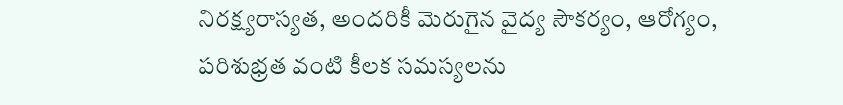నిరక్ష్యరాస్యత, అందరికీ మెరుగైన వైద్య సౌకర్యం, ఆరోగ్యం, పరిశుభ్రత వంటి కీలక సమస్యలను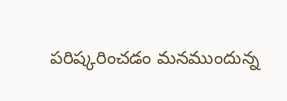పరిష్కరించడం మనముందున్న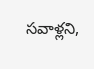సవాళ్లని,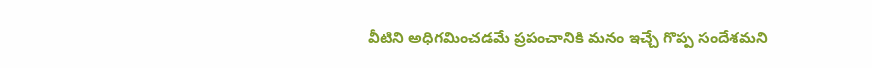వీటిని అధిగమించడమే ప్రపంచానికి మనం ఇచ్చే గొప్ప సందేశమని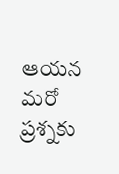ఆయన మరో ప్రశ్నకు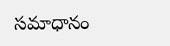సమాధానం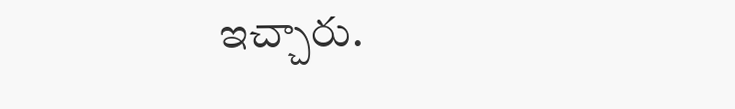ఇచ్చారు.